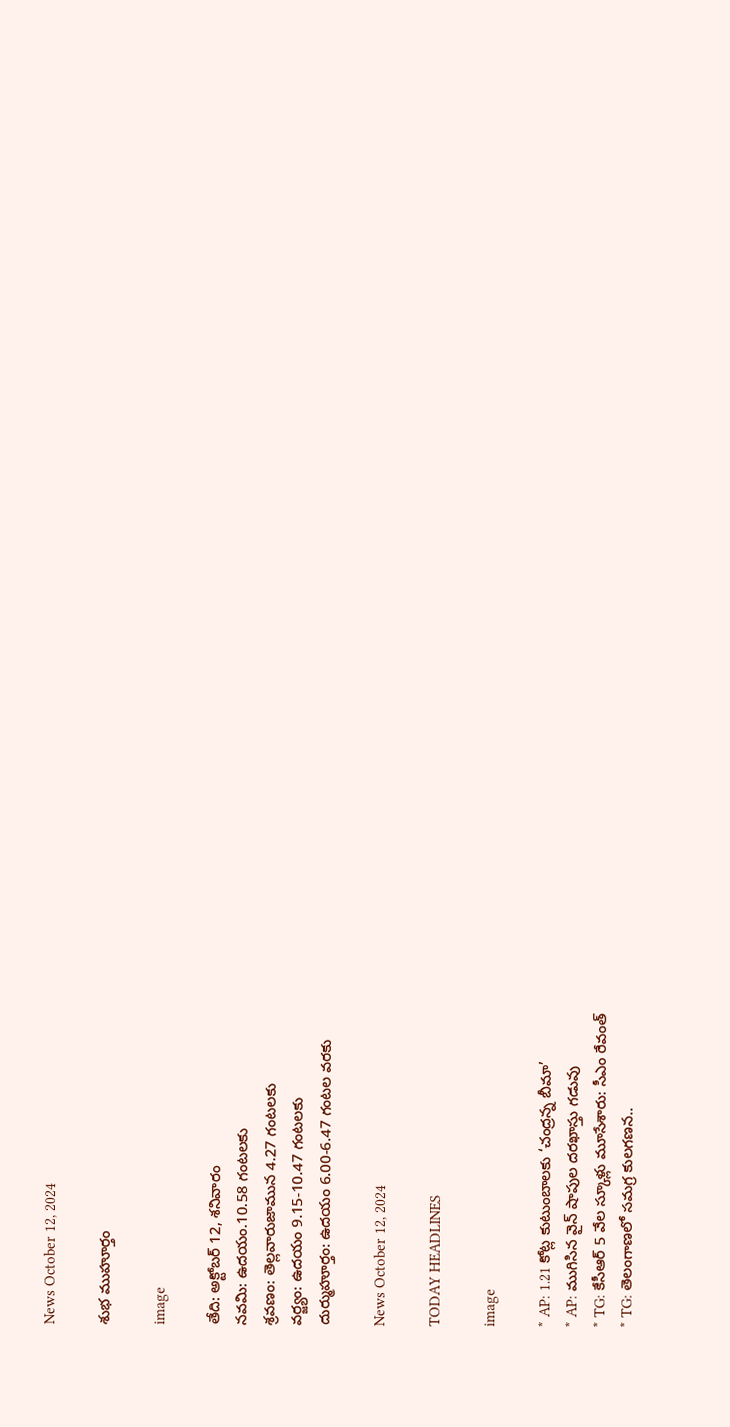News October 12, 2024

శుభ ముహూర్తం

image

తేది: అక్టోబర్ 12, శనివారం
నవమి: ఉదయం.10.58 గంటలకు
శ్రవణం: తెల్లవారుజామున 4.27 గంటలకు
వర్జ్యం: ఉదయం 9.15-10.47 గంటలకు
దుర్ముహూర్తం: ఉదయం 6.00-6.47 గంటల వరకు

News October 12, 2024

TODAY HEADLINES

image

* AP: 1.21 కోట్ల కుటుంబాలకు ‘చంద్రన్న బీమా’
* AP: ముగిసిన వైన్ షాపుల దరఖాస్తు గడువు
* TG: కేసీఆర్ 5 వేల స్కూళ్లు మూసేశారు: సీఎం రేవంత్
* TG: తెలంగాణలో సమగ్ర కులగణన..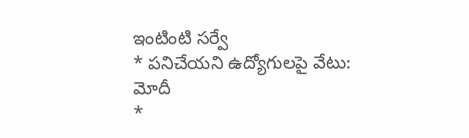ఇంటింటి సర్వే
* పనిచేయని ఉద్యోగులపై వేటు: మోదీ
*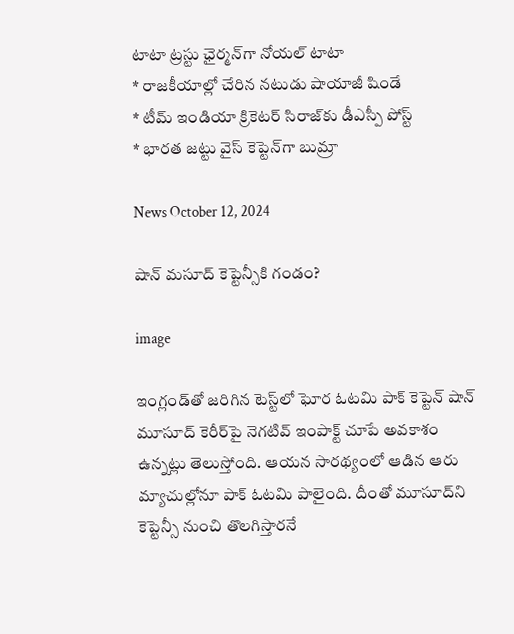టాటా ట్రస్టు ఛైర్మన్‌గా నోయల్ టాటా
* రాజకీయాల్లో చేరిన నటుడు షాయాజీ షిండే
* టీమ్ ఇండియా క్రికెటర్ సిరాజ్‌కు డీఎస్పీ పోస్ట్
* భారత జట్టు వైస్ కెప్టెన్‌గా బుమ్రా

News October 12, 2024

షాన్ మసూద్ కెప్టెన్సీకి గండం?

image

ఇంగ్లండ్‌తో జరిగిన టెస్ట్‌లో ఘోర ఓటమి పాక్ కెప్టెన్ షాన్ మూసూద్‌ కెరీర్‌పై నెగటివ్ ఇంపాక్ట్ చూపే అవకాశం ఉన్నట్లు తెలుస్తోంది. ఆయన సారథ్యంలో ఆడిన ఆరు మ్యాచుల్లోనూ పాక్ ఓటమి పాలైంది. దీంతో మూసూద్‌ని కెప్టెన్సీ నుంచి తొలగిస్తారనే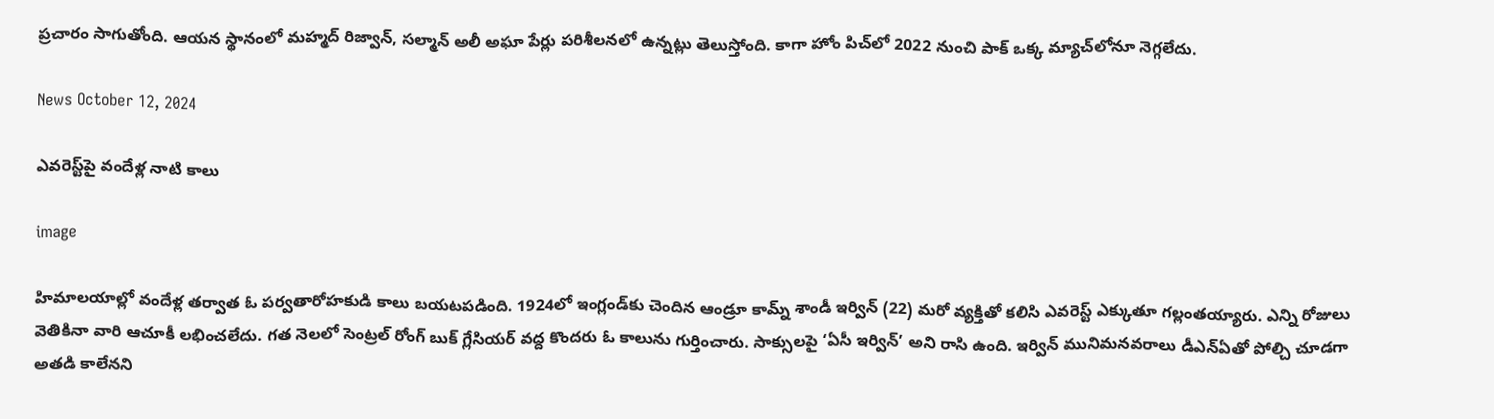ప్రచారం సాగుతోంది. ఆయన స్థానంలో మహ్మద్ రిజ్వాన్, సల్మాన్ అలీ అఘా పేర్లు పరిశీలనలో ఉన్నట్లు తెలుస్తోంది. కాగా హోం పిచ్‌లో 2022 నుంచి పాక్ ఒక్క మ్యాచ్‌లోనూ నెగ్గలేదు.

News October 12, 2024

ఎవరెస్ట్‌పై వందేళ్ల నాటి కాలు

image

హిమాలయాల్లో వందేళ్ల తర్వాత ఓ పర్వతారోహకుడి కాలు బయటపడింది. 1924లో ఇంగ్లండ్‌కు చెందిన ఆండ్రూ కామ్న్ శాండీ ఇర్విన్ (22) మరో వ్యక్తితో కలిసి ఎవరెస్ట్ ఎక్కుతూ గల్లంతయ్యారు. ఎన్ని రోజులు వెతికినా వారి ఆచూకీ లభించలేదు. గత నెలలో సెంట్రల్ రోంగ్ బుక్ గ్లేసియర్ వద్ద కొందరు ఓ కాలును గుర్తించారు. సాక్సులపై ‘ఏసీ ఇర్విన్’ అని రాసి ఉంది. ఇర్విన్ మునిమనవరాలు డీఎన్ఏతో పోల్చి చూడగా అతడి కాలేనని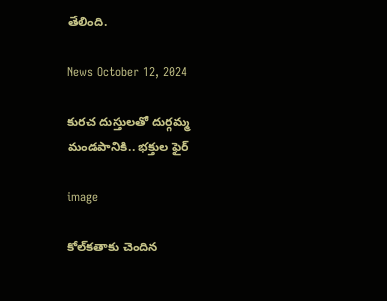తేలింది.

News October 12, 2024

కురచ దుస్తులతో దుర్గమ్మ మండపానికి.. భక్తుల ఫైర్

image

కోల్‌కతాకు చెందిన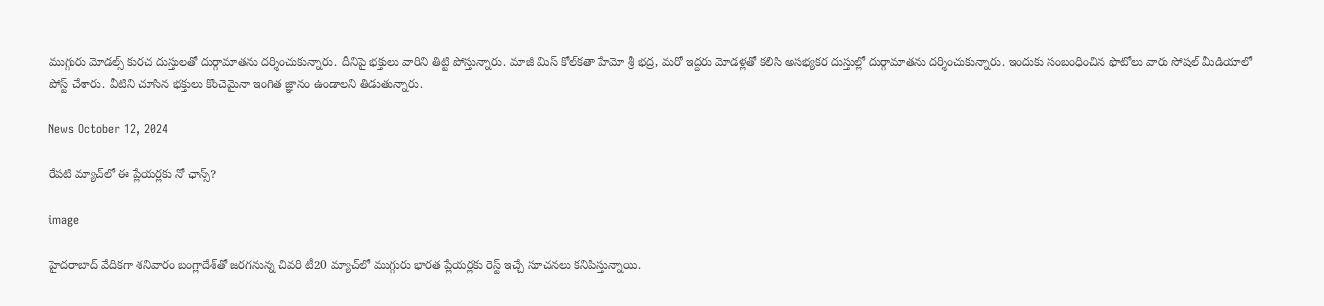ముగ్గురు మోడల్స్ కురచ దుస్తులతో దుర్గామాతను దర్శించుకున్నారు. దీనిపై భక్తులు వారిని తిట్టి పోస్తున్నారు. మాజీ మిస్ కోల్‌కతా హేమో శ్రీ భద్ర, మరో ఇద్దరు మోడళ్లతో కలిసి అసభ్యకర దుస్తుల్లో దుర్గామాతను దర్శించుకున్నారు. ఇందుకు సంబంధించిన ఫొటోలు వారు సోషల్ మీడియాలో పోస్ట్ చేశారు. వీటిని చూసిన భక్తులు కొంచెమైనా ఇంగిత జ్ఞానం ఉండాలని తిడుతున్నారు.

News October 12, 2024

రేపటి మ్యాచ్‌లో ఈ ప్లేయ‌ర్ల‌కు నో ఛాన్స్‌?

image

హైద‌రాబాద్ వేదిక‌గా శ‌నివారం బంగ్లాదేశ్‌తో జ‌ర‌గ‌నున్న చివ‌రి టీ20 మ్యాచ్‌లో ముగ్గురు భార‌త‌ ప్లేయ‌ర్ల‌కు రెస్ట్ ఇచ్చే సూచ‌న‌లు క‌నిపిస్తున్నాయి.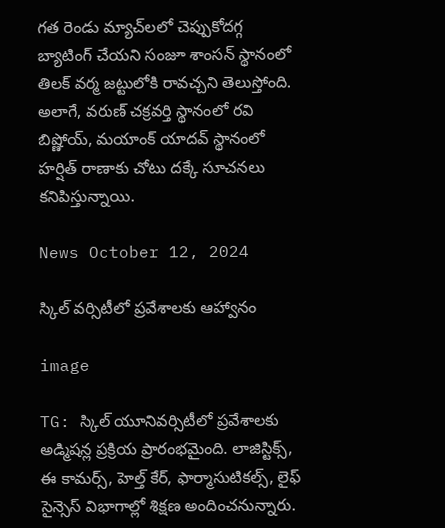గ‌త రెండు మ్యాచ్‌ల‌లో చెప్పుకోద‌గ్గ బ్యాటింగ్ చేయ‌ని సంజూ శాంసన్ స్థానంలో తిల‌క్ వ‌ర్మ జ‌ట్టులోకి రావ‌చ్చ‌ని తెలుస్తోంది. అలాగే, వ‌రుణ్ చ‌క్ర‌వ‌ర్తి స్థానంలో ర‌వి బిష్ణోయ్‌, మయాంక్ యాద‌వ్ స్థానంలో హ‌ర్షిత్ రాణాకు చోటు ద‌క్కే సూచనలు కనిపిస్తున్నాయి.

News October 12, 2024

స్కిల్ వర్సిటీలో ప్రవేశాలకు ఆహ్వానం

image

TG: స్కిల్ యూనివర్సిటీలో ప్రవేశాలకు అడ్మిషన్ల ప్రక్రియ ప్రారంభమైంది. లాజిస్టిక్స్, ఈ కామర్స్, హెల్త్ కేర్, ఫార్మాసుటికల్స్, లైఫ్ సైన్సెస్‌ విభాగాల్లో శిక్షణ అందించనున్నారు.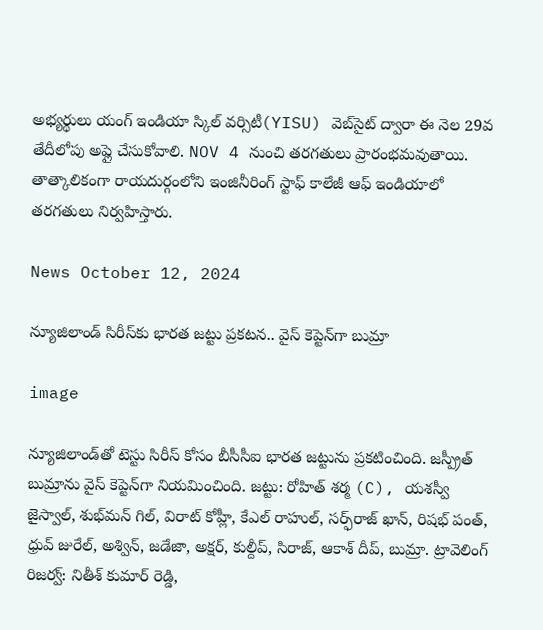అభ్యర్థులు యంగ్ ఇండియా స్కిల్ వర్సిటీ(YISU) వెబ్‌సైట్‌ ద్వారా ఈ నెల 29వ తేదీలోపు అప్లై చేసుకోవాలి. NOV 4 నుంచి తరగతులు ప్రారంభమవుతాయి. తాత్కాలికంగా రాయదుర్గంలోని ఇంజినీరింగ్ స్టాఫ్ కాలేజీ ఆఫ్ ఇండియాలో తరగతులు నిర్వహిస్తారు.

News October 12, 2024

న్యూజిలాండ్ సిరీస్‌కు భారత జట్టు ప్రకటన.. వైస్ కెప్టెన్‌గా బుమ్రా

image

న్యూజిలాండ్‌తో టెస్టు సిరీస్ కోసం బీసీసీఐ భారత జట్టును ప్రకటించింది. జస్ప్రీత్ బుమ్రాను వైస్ కెప్టెన్‌గా నియమించింది. జట్టు: రోహిత్ శర్మ (C), యశస్వీ జైస్వాల్, శుభ్‌మన్ గిల్, విరాట్ కోహ్లీ, కేఎల్ రాహుల్, సర్ఫ్‌రాజ్ ఖాన్, రిషభ్ పంత్, ధ్రువ్ జురేల్, అశ్విన్, జడేజా, అక్షర్, కుల్దీప్, సిరాజ్, ఆకాశ్ దీప్, బుమ్రా. ట్రావెలింగ్ రిజర్వ్: నితీశ్ కుమార్ రెడ్డి,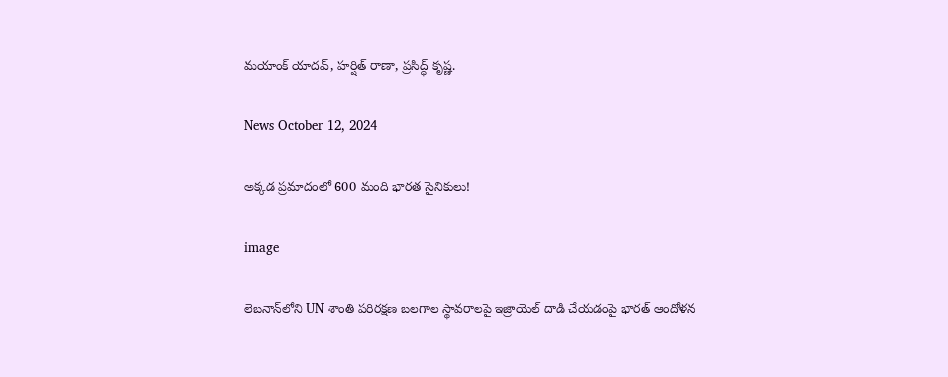మయాంక్ యాదవ్, హర్షిత్ రాణా, ప్రసిద్ధ్ కృష్ణ.

News October 12, 2024

అక్కడ ప్రమాదంలో 600 మంది భారత సైనికులు!

image

లెబ‌నాన్‌లోని UN శాంతి ప‌రిర‌క్ష‌ణ బ‌ల‌గాల స్థావ‌రాలపై ఇజ్రాయెల్ దాడి చేయ‌డంపై భార‌త్ ఆందోళ‌న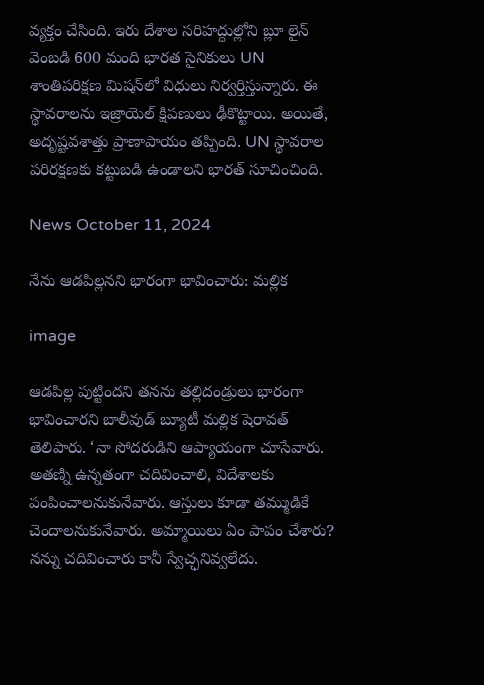వ్య‌క్తం చేసింది. ఇరు దేశాల స‌రిహ‌ద్దుల్లోని బ్లూ లైన్ వెంబ‌డి 600 మంది భార‌త సైనికులు UN శాంతిప‌రిక్ష‌ణ మిష‌న్‌లో విధులు నిర్వ‌ర్తిస్తున్నారు. ఈ స్థావ‌రాల‌ను ఇజ్రాయెల్ క్షిప‌ణులు ఢీకొట్టాయి. అయితే, అదృష్ట‌వ‌శాత్తు ప్రాణాపాయం త‌ప్పింది. UN స్థావ‌రాల ప‌రిర‌క్ష‌ణ‌కు క‌ట్టుబ‌డి ఉండాల‌ని భార‌త్‌ సూచించింది.

News October 11, 2024

నేను ఆడపిల్లనని భారంగా భావించారు: మల్లిక

image

ఆడపిల్ల పుట్టిందని తనను తల్లిదండ్రులు భారంగా భావించారని బాలీవుడ్ బ్యూటీ మల్లిక షెరావత్ తెలిపారు. ‘నా సోదరుడిని ఆప్యాయంగా చూసేవారు. అతణ్ని ఉన్నతంగా చదివించాలి, విదేశాలకు పంపించాలనుకునేవారు. ఆస్తులు కూడా తమ్ముడికే చెందాలనుకునేవారు. అమ్మాయిలు ఏం పాపం చేశారు? నన్ను చదివించారు కానీ స్వేచ్ఛనివ్వలేదు.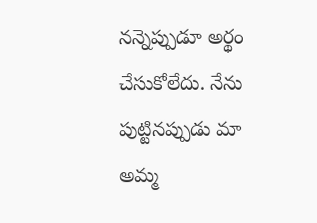నన్నెప్పుడూ అర్థం చేసుకోలేదు. నేను పుట్టినప్పుడు మా అమ్మ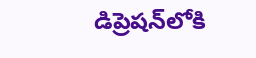డిప్రెషన్‌లోకి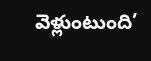వెళ్లుంటుంది’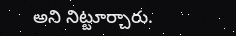అని నిట్టూర్చారు.